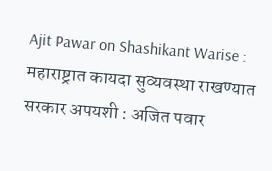Ajit Pawar on Shashikant Warise : महाराष्ट्रात कायदा सुव्यवस्था राखण्यात सरकार अपयशी : अजित पवार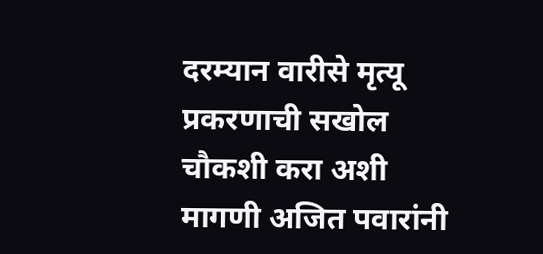दरम्यान वारीसे मृत्यू प्रकरणाची सखोल चौकशी करा अशी मागणी अजित पवारांनी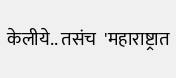केलीये.. तसंच  'महाराष्ट्रात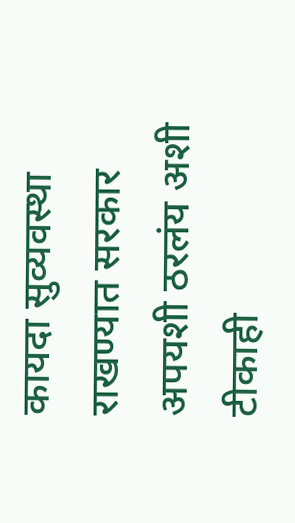कायदा सुव्यवस्था राखण्यात सरकार अपयशी ठरलंय अशी टीकाही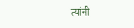त्यांनी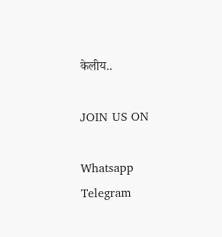केलीय..

JOIN US ON

Whatsapp
Telegram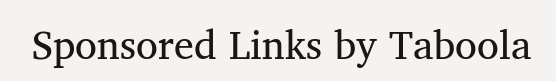Sponsored Links by Taboola